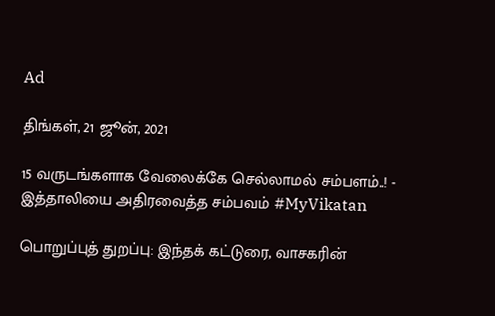Ad

திங்கள், 21 ஜூன், 2021

15 வருடங்களாக வேலைக்கே செல்லாமல் சம்பளம்..! - இத்தாலியை அதிரவைத்த சம்பவம் #MyVikatan

பொறுப்புத் துறப்பு: இந்தக் கட்டுரை, வாசகரின்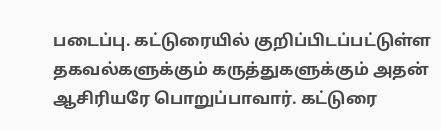படைப்பு. கட்டுரையில் குறிப்பிடப்பட்டுள்ள தகவல்களுக்கும் கருத்துகளுக்கும் அதன் ஆசிரியரே பொறுப்பாவார். கட்டுரை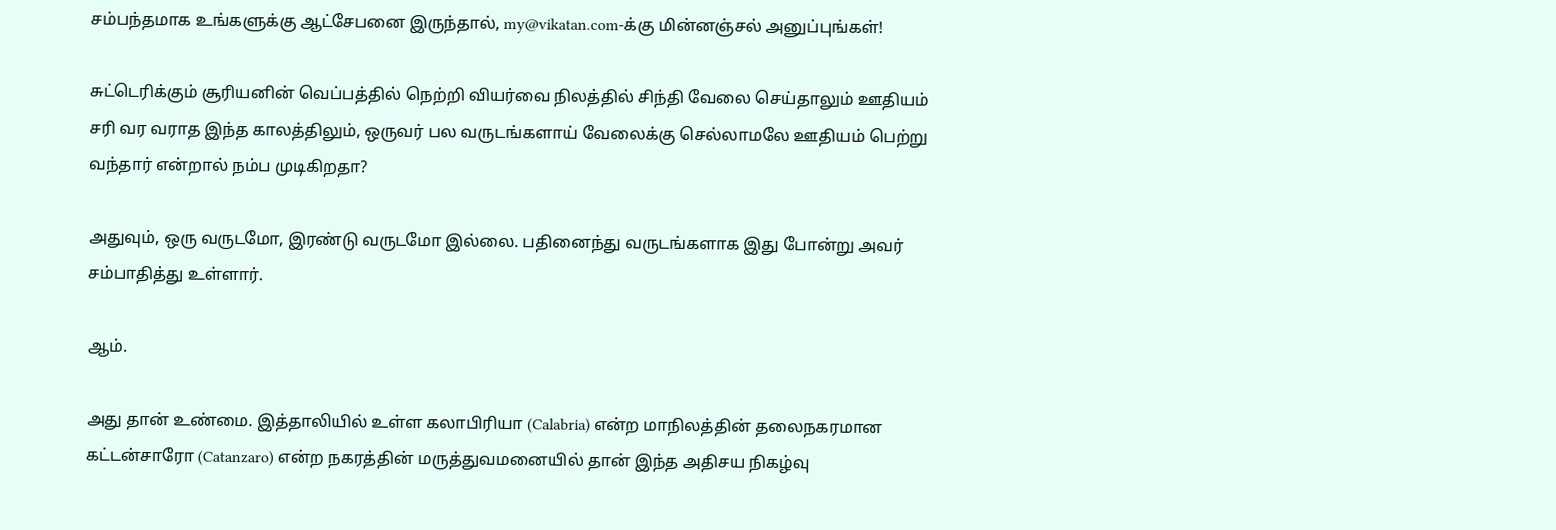சம்பந்தமாக உங்களுக்கு ஆட்சேபனை இருந்தால், my@vikatan.com-க்கு மின்னஞ்சல் அனுப்புங்கள்!

சுட்டெரிக்கும் சூரியனின் வெப்பத்தில் நெற்றி வியர்வை நிலத்தில் சிந்தி வேலை செய்தாலும் ஊதியம் சரி வர வராத இந்த காலத்திலும், ஒருவர் பல வருடங்களாய் வேலைக்கு செல்லாமலே ஊதியம் பெற்று வந்தார் என்றால் நம்ப முடிகிறதா?

அதுவும், ஒரு வருடமோ, இரண்டு வருடமோ இல்லை. பதினைந்து வருடங்களாக இது போன்று அவர் சம்பாதித்து உள்ளார்.

ஆம்.

அது தான் உண்மை. இத்தாலியில் உள்ள கலாபிரியா (Calabria) என்ற மாநிலத்தின் தலைநகரமான கட்டன்சாரோ (Catanzaro) என்ற நகரத்தின் மருத்துவமனையில் தான் இந்த அதிசய நிகழ்வு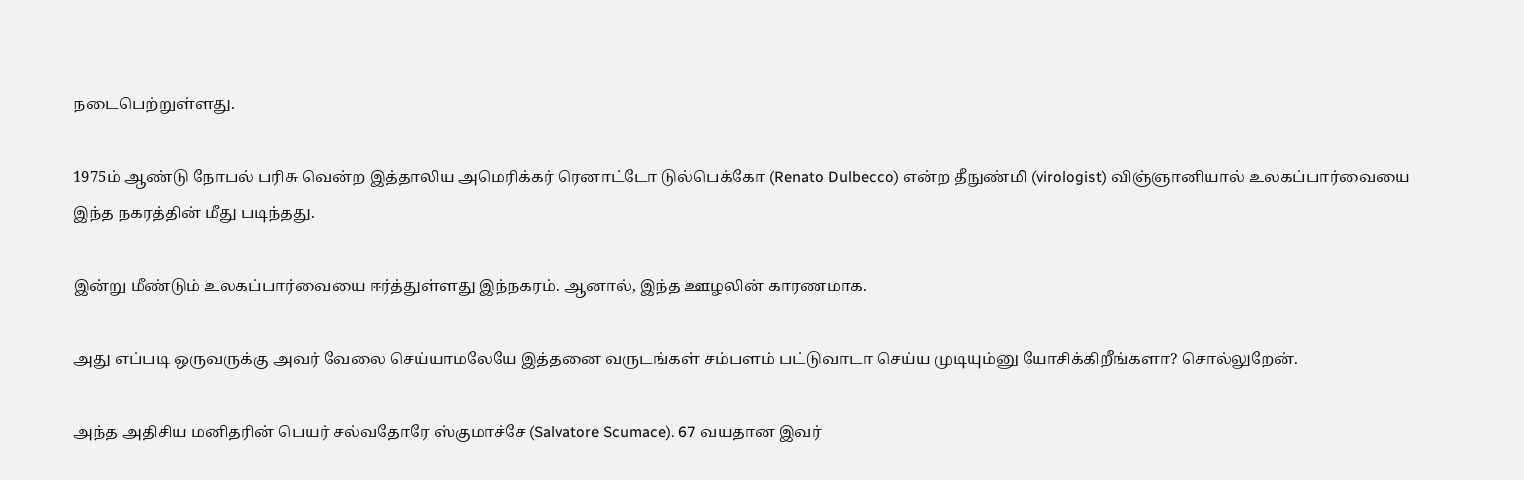நடைபெற்றுள்ளது.

1975ம் ஆண்டு நோபல் பரிசு வென்ற இத்தாலிய அமெரிக்கர் ரெனாட்டோ டுல்பெக்கோ (Renato Dulbecco) என்ற தீநுண்மி (virologist) விஞ்ஞானியால் உலகப்பார்வையை இந்த நகரத்தின் மீது படிந்தது.

இன்று மீண்டும் உலகப்பார்வையை ஈர்த்துள்ளது இந்நகரம். ஆனால், இந்த ஊழலின் காரணமாக.

அது எப்படி ஒருவருக்கு அவர் வேலை செய்யாமலேயே இத்தனை வருடங்கள் சம்பளம் பட்டுவாடா செய்ய முடியும்னு யோசிக்கிறீங்களா? சொல்லுறேன்.

அந்த அதிசிய மனிதரின் பெயர் சல்வதோரே ஸ்குமாச்சே (Salvatore Scumace). 67 வயதான இவர்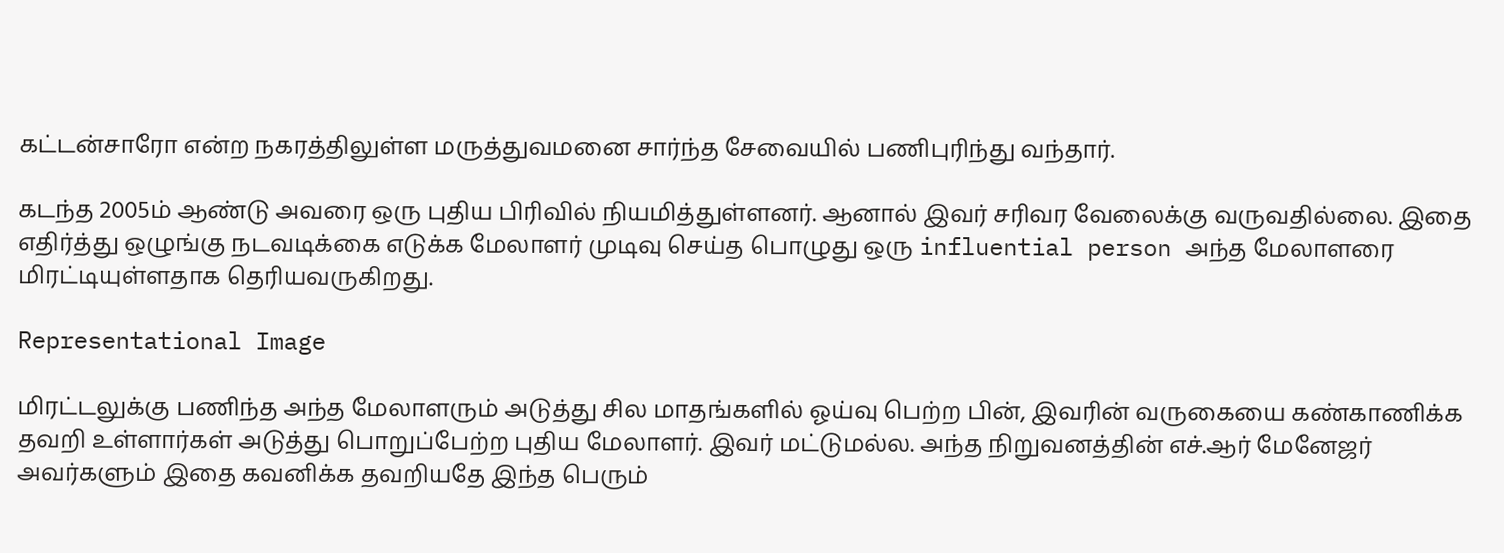கட்டன்சாரோ என்ற நகரத்திலுள்ள மருத்துவமனை சார்ந்த சேவையில் பணிபுரிந்து வந்தார்.

கடந்த 2005ம் ஆண்டு அவரை ஒரு புதிய பிரிவில் நியமித்துள்ளனர். ஆனால் இவர் சரிவர வேலைக்கு வருவதில்லை. இதை எதிர்த்து ஒழுங்கு நடவடிக்கை எடுக்க மேலாளர் முடிவு செய்த பொழுது ஒரு influential person அந்த மேலாளரை மிரட்டியுள்ளதாக தெரியவருகிறது.

Representational Image

மிரட்டலுக்கு பணிந்த அந்த மேலாளரும் அடுத்து சில மாதங்களில் ஓய்வு பெற்ற பின், இவரின் வருகையை கண்காணிக்க தவறி உள்ளார்கள் அடுத்து பொறுப்பேற்ற புதிய மேலாளர். இவர் மட்டுமல்ல. அந்த நிறுவனத்தின் எச்.ஆர் மேனேஜர் அவர்களும் இதை கவனிக்க தவறியதே இந்த பெரும்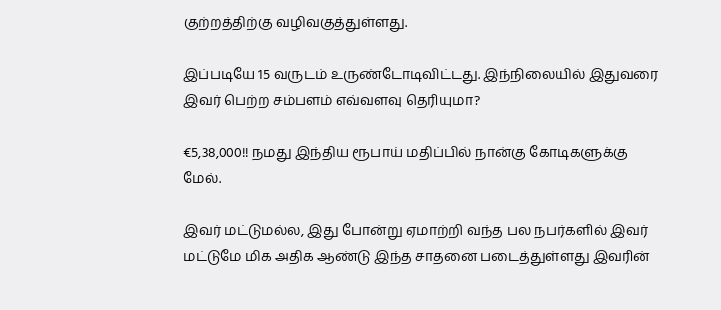குற்றத்திற்கு வழிவகுத்துள்ளது.

இப்படியே 15 வருடம் உருண்டோடிவிட்டது. இந்நிலையில் இதுவரை இவர் பெற்ற சம்பளம் எவ்வளவு தெரியுமா?

€5,38,000!! நமது இந்திய ரூபாய் மதிப்பில் நான்கு கோடிகளுக்கு மேல்.

இவர் மட்டுமல்ல, இது போன்று ஏமாற்றி வந்த பல நபர்களில் இவர் மட்டுமே மிக அதிக ஆண்டு இந்த சாதனை படைத்துள்ளது இவரின்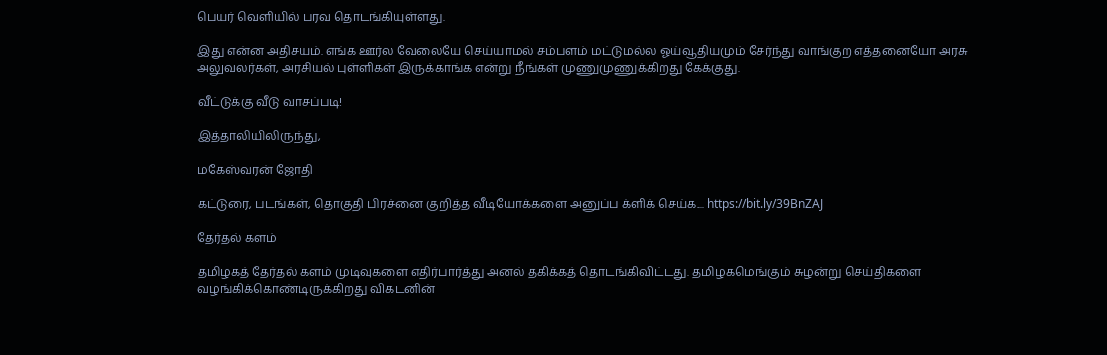பெயர் வெளியில் பரவ தொடங்கியுள்ளது.

இது என்ன அதிசயம். எங்க ஊர்ல வேலையே செய்யாமல் சம்பளம் மட்டுமல்ல ஓய்வூதியமும் சேர்ந்து வாங்குற எத்தனையோ அரசு அலுவலர்கள், அரசியல் புள்ளிகள் இருக்காங்க என்று நீங்கள் முணுமுணுக்கிறது கேக்குது.

வீட்டுக்கு வீடு வாசப்படி!

இத்தாலியிலிருந்து,

மகேஸ்வரன் ஜோதி

கட்டுரை, படங்கள், தொகுதி பிரச்னை குறித்த வீடியோக்களை அனுப்ப க்ளிக் செய்க.... https://bit.ly/39BnZAJ

தேர்தல் களம்

தமிழகத் தேர்தல் களம் முடிவுகளை எதிர்பார்த்து அனல் தகிக்கத் தொடங்கிவிட்டது. தமிழகமெங்கும் சுழன்று செய்திகளை வழங்கிக்கொண்டிருக்கிறது விகடனின்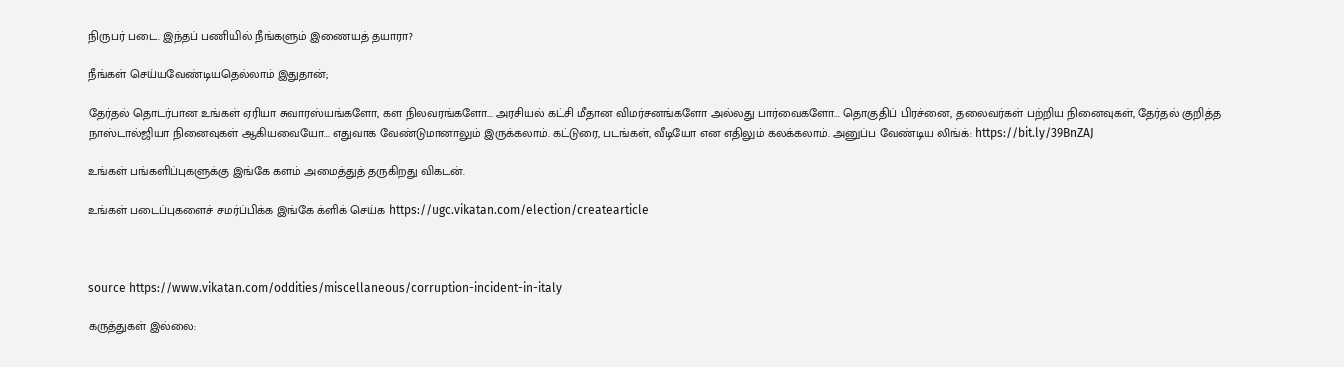நிருபர் படை. இந்தப் பணியில் நீங்களும் இணையத் தயாரா?

நீங்கள் செய்யவேண்டியதெல்லாம் இதுதான்;

தேர்தல் தொடர்பான உங்கள் ஏரியா சுவாரஸ்யங்களோ, கள நிலவரங்களோ... அரசியல் கட்சி மீதான விமர்சனங்களோ அல்லது பார்வைகளோ... தொகுதிப் பிரச்னை, தலைவர்கள் பற்றிய நினைவுகள், தேர்தல் குறித்த நாஸ்டால்ஜியா நினைவுகள் ஆகியவையோ... எதுவாக வேண்டுமானாலும் இருக்கலாம். கட்டுரை, படங்கள், வீடியோ என எதிலும் கலக்கலாம். அனுப்ப வேண்டிய லிங்க்: https://bit.ly/39BnZAJ

உங்கள் பங்களிப்புகளுக்கு இங்கே களம் அமைத்துத் தருகிறது விகடன்.

உங்கள் படைப்புகளைச் சமர்ப்பிக்க இங்கே க்ளிக் செய்க https://ugc.vikatan.com/election/createarticle



source https://www.vikatan.com/oddities/miscellaneous/corruption-incident-in-italy

கருத்துகள் இல்லை: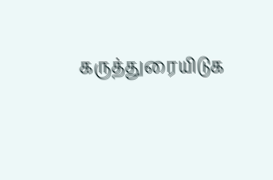கருத்துரையிடுக